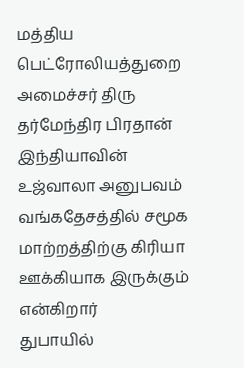மத்திய பெட்ரோலியத்துறை அமைச்சர் திரு தர்மேந்திர பிரதான் இந்தியாவின் உஜ்வாலா அனுபவம் வங்கதேசத்தில் சமூக மாற்றத்திற்கு கிரியா ஊக்கியாக இருக்கும் என்கிறார்
துபாயில்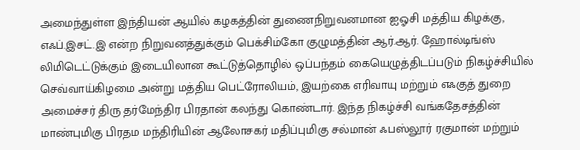அமைந்துள்ள இந்தியன் ஆயில் கழகத்தின் துணைநிறுவனமான ஐஓசி மத்திய கிழக்கு, எஃப்.இசட்.இ என்ற நிறுவனத்துக்கும் பெக்சிம்கோ குழுமத்தின் ஆர்.ஆர். ஹோல்டிங்ஸ் லிமிடெட்டுக்கும் இடையிலான கூட்டுத்தொழில் ஒப்பந்தம் கையெழுத்திடப்படும் நிகழ்ச்சியில் செவ்வாய்கிழமை அன்று மத்திய பெட்ரோலியம், இயற்கை எரிவாயு மற்றும் எஃகுத் துறை அமைச்சர் திரு தர்மேந்திர பிரதான் கலந்து கொண்டார். இந்த நிகழ்ச்சி வங்கதேசத்தின் மாண்புமிகு பிரதம மந்திரியின் ஆலோசகர் மதிப்புமிகு சல்மான் ஃபஸ்லூர் ரகுமான் மற்றும்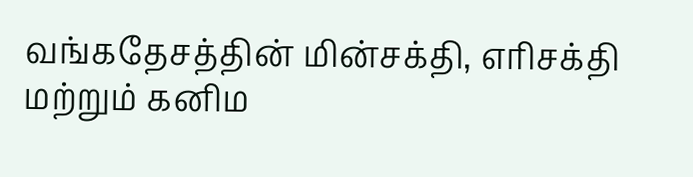வங்கதேசத்தின் மின்சக்தி, எரிசக்தி மற்றும் கனிம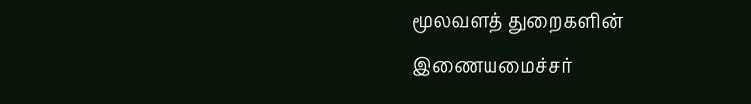மூலவளத் துறைகளின் இணையமைச்சர்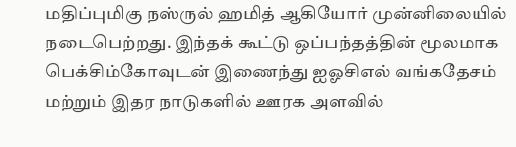மதிப்புமிகு நஸ்ருல் ஹமித் ஆகியோர் முன்னிலையில் நடைபெற்றது. இந்தக் கூட்டு ஒப்பந்தத்தின் மூலமாக பெக்சிம்கோவுடன் இணைந்து ஐஓசிஎல் வங்கதேசம் மற்றும் இதர நாடுகளில் ஊரக அளவில்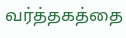வர்த்தகத்தை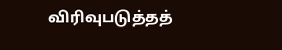விரிவுபடுத்தத்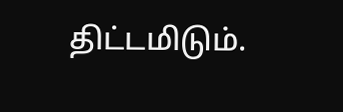திட்டமிடும்.